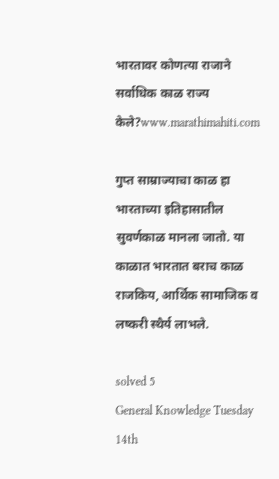भारतावर कोणत्या राजाने सर्वाधिक काळ राज्य केले?www.marathimahiti.com

गुप्त साम्राज्याचा काळ हा भारताच्या इतिहासातील सुवर्णकाळ मानला जातो. या काळात भारतात बराच काळ राजकिय, आर्थिक सामाजिक व लष्करी स्थैर्य लाभले.

solved 5
General Knowledge Tuesday 14th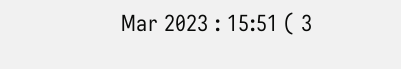Mar 2023 : 15:51 ( 3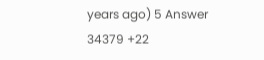years ago) 5 Answer 34379 +22